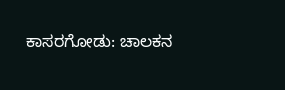ಕಾಸರಗೋಡು: ಚಾಲಕನ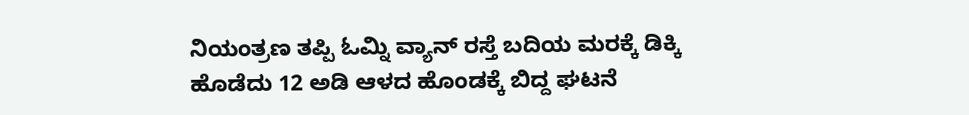ನಿಯಂತ್ರಣ ತಪ್ಪಿ ಓಮ್ನಿ ವ್ಯಾನ್ ರಸ್ತೆ ಬದಿಯ ಮರಕ್ಕೆ ಡಿಕ್ಕಿ ಹೊಡೆದು 12 ಅಡಿ ಆಳದ ಹೊಂಡಕ್ಕೆ ಬಿದ್ದ ಘಟನೆ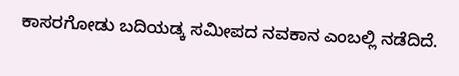ಕಾಸರಗೋಡು ಬದಿಯಡ್ಕ ಸಮೀಪದ ನವಕಾನ ಎಂಬಲ್ಲಿ ನಡೆದಿದೆ.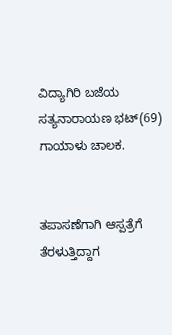ವಿದ್ಯಾಗಿರಿ ಬಜೆಯ ಸತ್ಯನಾರಾಯಣ ಭಟ್(69) ಗಾಯಾಳು ಚಾಲಕ.


ತಪಾಸಣೆಗಾಗಿ ಆಸ್ಪತ್ರೆಗೆ ತೆರಳುತ್ತಿದ್ದಾಗ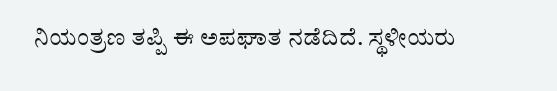ನಿಯಂತ್ರಣ ತಪ್ಪಿ ಈ ಅಪಘಾತ ನಡೆದಿದೆ. ಸ್ಥಳೀಯರು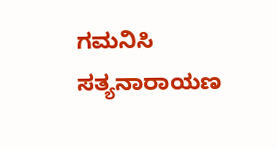ಗಮನಿಸಿ ಸತ್ಯನಾರಾಯಣ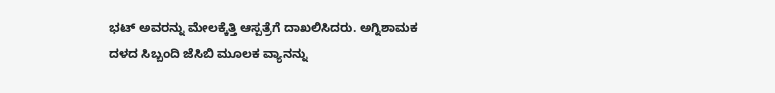ಭಟ್ ಅವರನ್ನು ಮೇಲಕ್ಕೆತ್ತಿ ಆಸ್ಪತ್ರೆಗೆ ದಾಖಲಿಸಿದರು. ಅಗ್ನಿಶಾಮಕ ದಳದ ಸಿಬ್ಬಂದಿ ಜೆಸಿಬಿ ಮೂಲಕ ವ್ಯಾನನ್ನು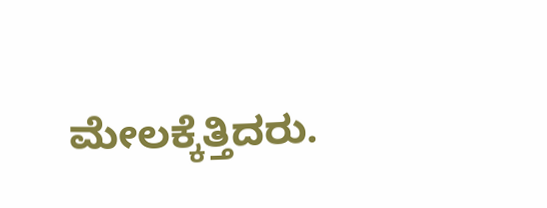ಮೇಲಕ್ಕೆತ್ತಿದರು.